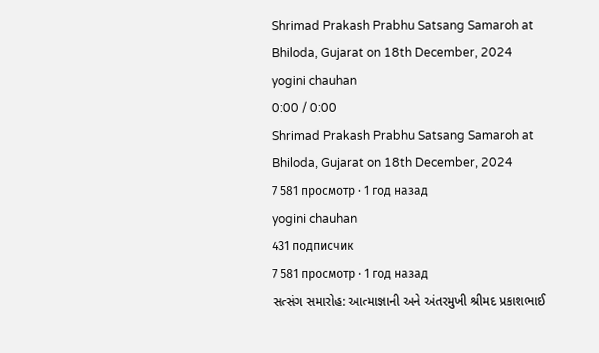Shrimad Prakash Prabhu Satsang Samaroh at Bhiloda, Gujarat on 18th December, 2024
yogini chauhan
0:00 / 0:00
Shrimad Prakash Prabhu Satsang Samaroh at Bhiloda, Gujarat on 18th December, 2024
7 581 просмотр · 1 год назад
yogini chauhan
431 подписчик
7 581 просмотр · 1 год назад
સત્સંગ સમારોહ: આત્માજ્ઞાની અને અંતરમુખી શ્રીમદ પ્રકાશભાઈ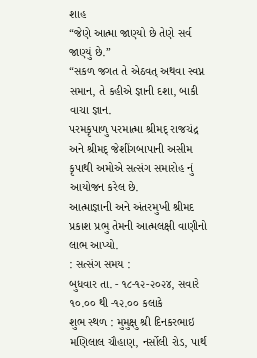શાહ
“જેણે આત્મા જાણ્યો છે તેણે સર્વ જાણ્યું છે.”
“સકળ જગત તે એઠવત્ અથવા સ્વપ્ન સમાન, તે કહીએ જ્ઞાની દશા, બાકી વાચા જ્ઞાન.
પરમકૃપાળુ પરમાત્મા શ્રીમદ્ રાજચંદ્ર અને શ્રીમદ્ જેશીંગબાપાની અસીમ કૃપાથી અમોએ સત્સંગ સમારોહ નું આયોજન કરેલ છે.
આત્માજ્ઞાની અને અંતરમુખી શ્રીમદ પ્રકાશ પ્રભુ તેમની આત્મલક્ષી વાણીનો લાભ આપ્યો.
: સત્સંગ સમય :
બુધવાર તા. - ૧૮-૧૨-૨૦૨૪, સવારે ૧૦.૦૦ થી -૧૨.૦૦ કલાકે
શુભ સ્થળ : મુમુક્ષુ શ્રી દિનકરભાઇ મણિલાલ ચૌહાણ, નર્સોલી રોડ, પાર્થ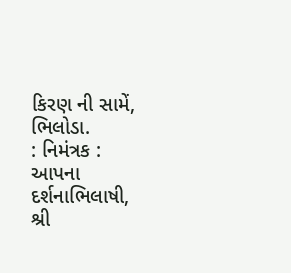કિરણ ની સામેં, ભિલોડા.
: નિમંત્રક :
આપના દર્શનાભિલાષી,
શ્રી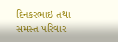દિનકરભાઇ તથા સમસ્ત પરિવાર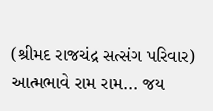(શ્રીમદ રાજચંદ્ર સત્સંગ પરિવાર) આત્મભાવે રામ રામ... જય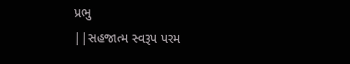પ્રભુ
||સહજાત્મ સ્વરૂપ પરમ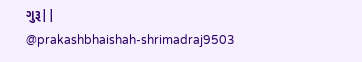ગુરૂ||
@prakashbhaishah-shrimadraj9503